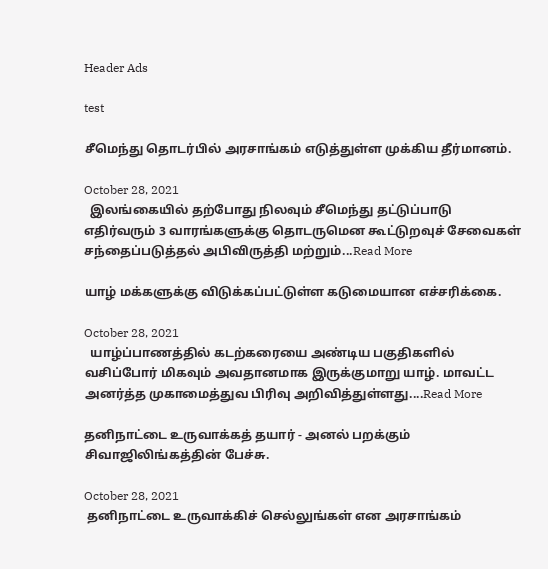Header Ads

test

சீமெந்து தொடர்பில் அரசாங்கம் எடுத்துள்ள முக்கிய தீர்மானம்.

October 28, 2021
  இலங்கையில் தற்போது நிலவும் சீமெந்து தட்டுப்பாடு எதிர்வரும் 3 வாரங்களுக்கு தொடருமென கூட்டுறவுச் சேவைகள் சந்தைப்படுத்தல் அபிவிருத்தி மற்றும்...Read More

யாழ் மக்களுக்கு விடுக்கப்பட்டுள்ள கடுமையான எச்சரிக்கை.

October 28, 2021
  யாழ்ப்பாணத்தில் கடற்கரையை அண்டிய பகுதிகளில் வசிப்போர் மிகவும் அவதானமாக இருக்குமாறு யாழ். மாவட்ட அனர்த்த முகாமைத்துவ பிரிவு அறிவித்துள்ளது....Read More

தனிநாட்டை உருவாக்கத் தயார் - அனல் பறக்கும் சிவாஜிலிங்கத்தின் பேச்சு.

October 28, 2021
 தனிநாட்டை உருவாக்கிச் செல்லுங்கள் என அரசாங்கம்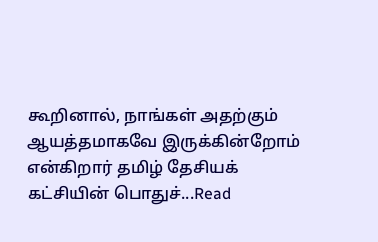கூறினால், நாங்கள் அதற்கும் ஆயத்தமாகவே இருக்கின்றோம் என்கிறார் தமிழ் தேசியக் கட்சியின் பொதுச்...Read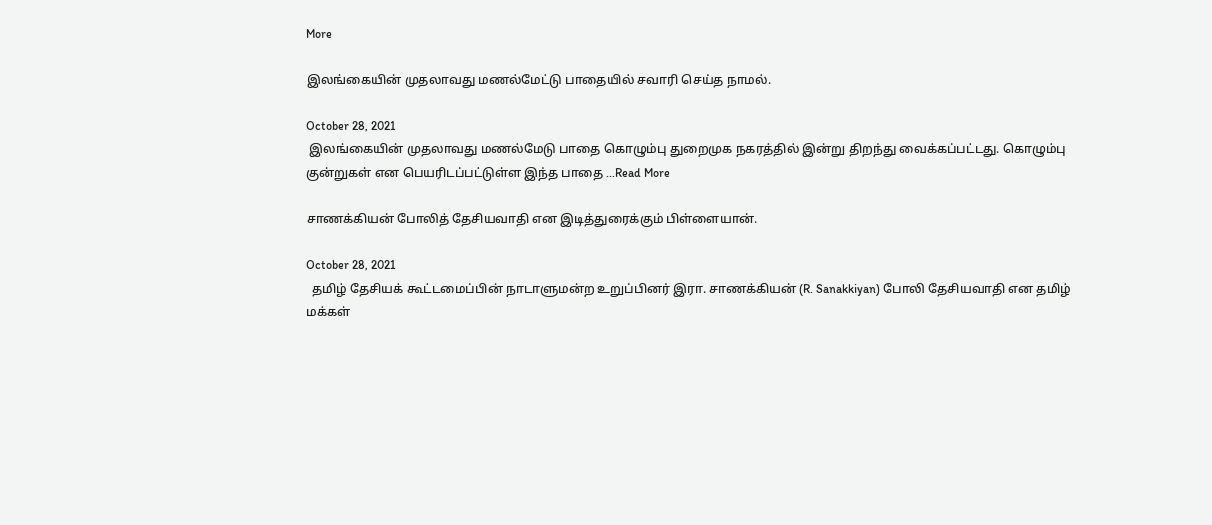More

இலங்கையின் முதலாவது மணல்மேட்டு பாதையில் சவாரி செய்த நாமல்.

October 28, 2021
 இலங்கையின் முதலாவது மணல்மேடு பாதை கொழும்பு துறைமுக நகரத்தில் இன்று திறந்து வைக்கப்பட்டது. கொழும்பு குன்றுகள் என பெயரிடப்பட்டுள்ள இந்த பாதை ...Read More

சாணக்கியன் போலித் தேசியவாதி என இடித்துரைக்கும் பிள்ளையான்.

October 28, 2021
  தமிழ் தேசியக் கூட்டமைப்பின் நாடாளுமன்ற உறுப்பினர் இரா. சாணக்கியன் (R. Sanakkiyan) போலி தேசியவாதி என தமிழ் மக்கள்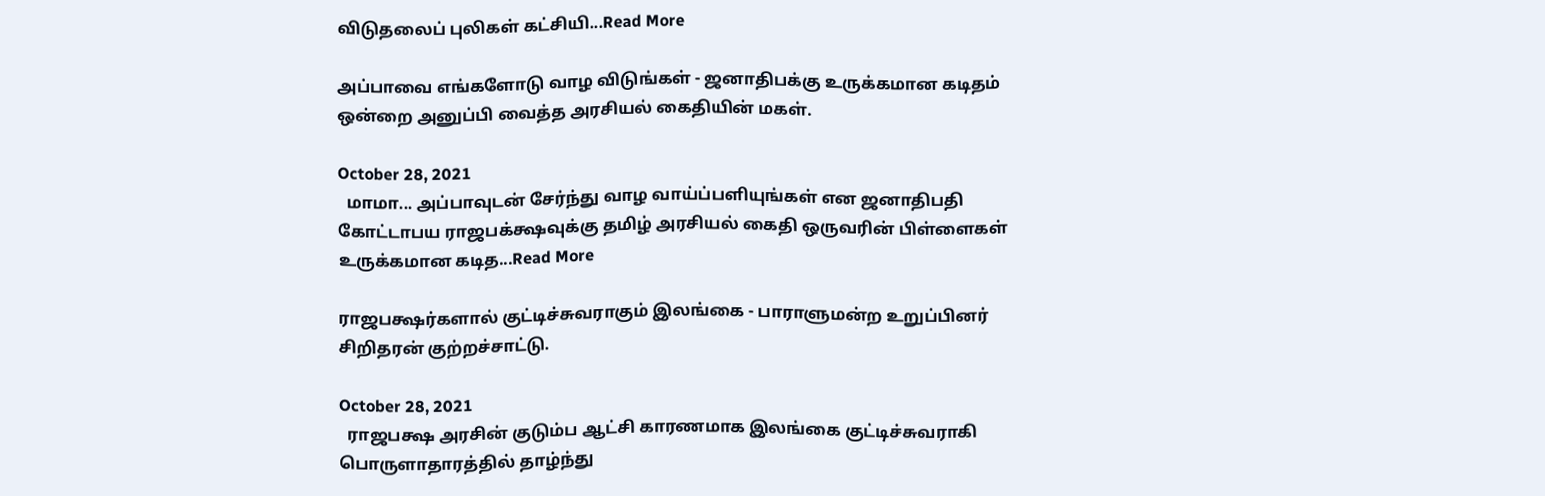விடுதலைப் புலிகள் கட்சியி...Read More

அப்பாவை எங்களோடு வாழ விடுங்கள் - ஜனாதிபக்கு உருக்கமான கடிதம் ஒன்றை அனுப்பி வைத்த அரசியல் கைதியின் மகள்.

October 28, 2021
  மாமா... அப்பாவுடன் சேர்ந்து வாழ வாய்ப்பளியுங்கள் என ஜனாதிபதி கோட்டாபய ராஜபக்க்ஷவுக்கு தமிழ் அரசியல் கைதி ஒருவரின் பிள்ளைகள் உருக்கமான கடித...Read More

ராஜபக்ஷர்களால் குட்டிச்சுவராகும் இலங்கை - பாராளுமன்ற உறுப்பினர் சிறிதரன் குற்றச்சாட்டு.

October 28, 2021
  ராஜபக்ஷ அரசின் குடும்ப ஆட்சி காரணமாக இலங்கை குட்டிச்சுவராகி பொருளாதாரத்தில் தாழ்ந்து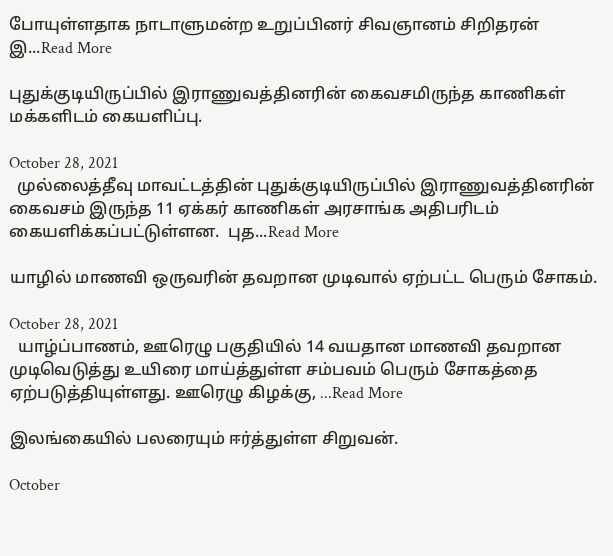போயுள்ளதாக நாடாளுமன்ற உறுப்பினர் சிவஞானம் சிறிதரன்  இ...Read More

புதுக்குடியிருப்பில் இராணுவத்தினரின் கைவசமிருந்த காணிகள் மக்களிடம் கையளிப்பு.

October 28, 2021
  முல்லைத்தீவு மாவட்டத்தின் புதுக்குடியிருப்பில் இராணுவத்தினரின் கைவசம் இருந்த 11 ஏக்கர் காணிகள் அரசாங்க அதிபரிடம் கையளிக்கப்பட்டுள்ளன.  புத...Read More

யாழில் மாணவி ஒருவரின் தவறான முடிவால் ஏற்பட்ட பெரும் சோகம்.

October 28, 2021
  யாழ்ப்பாணம், ஊரெழு பகுதியில் 14 வயதான மாணவி தவறான முடிவெடுத்து உயிரை மாய்த்துள்ள சம்பவம் பெரும் சோகத்தை ஏற்படுத்தியுள்ளது. ஊரெழு கிழக்கு, ...Read More

இலங்கையில் பலரையும் ஈர்த்துள்ள சிறுவன்.

October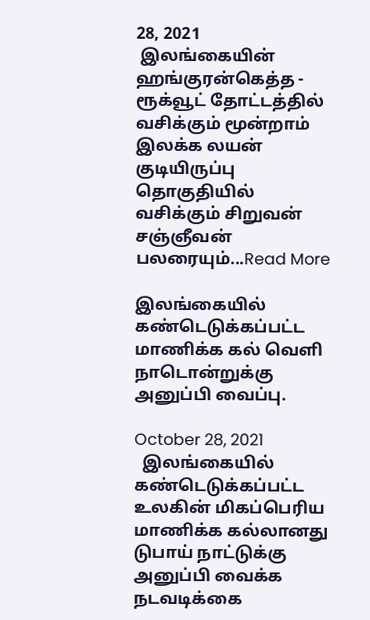28, 2021
 இலங்கையின்   ஹங்குரன்கெத்த - ரூக்வூட் தோட்டத்தில் வசிக்கும் மூன்றாம் இலக்க லயன் குடியிருப்பு தொகுதியில் வசிக்கும் சிறுவன் சஞ்ஞீவன் பலரையும்...Read More

இலங்கையில் கண்டெடுக்கப்பட்ட மாணிக்க கல் வெளி நாடொன்றுக்கு அனுப்பி வைப்பு.

October 28, 2021
  இலங்கையில் கண்டெடுக்கப்பட்ட உலகின் மிகப்பெரிய  மாணிக்க கல்லானது டுபாய் நாட்டுக்கு அனுப்பி வைக்க நடவடிக்கை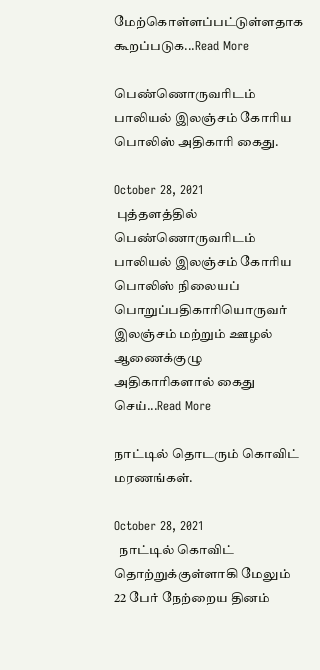மேற்கொள்ளப்பட்டுள்ளதாக கூறப்படுக...Read More

பெண்ணொருவரிடம் பாலியல் இலஞ்சம் கோரிய பொலிஸ் அதிகாரி கைது.

October 28, 2021
 புத்தளத்தில் பெண்ணொருவரிடம் பாலியல் இலஞ்சம் கோரிய பொலிஸ் நிலையப் பொறுப்பதிகாரியொருவர் இலஞ்சம் மற்றும் ஊழல் ஆணைக்குழு அதிகாரிகளால் கைது செய்...Read More

நாட்டில் தொடரும் கொவிட் மரணங்கள்.

October 28, 2021
  நாட்டில் கொவிட் தொற்றுக்குள்ளாகி மேலும் 22 பேர் நேற்றைய தினம்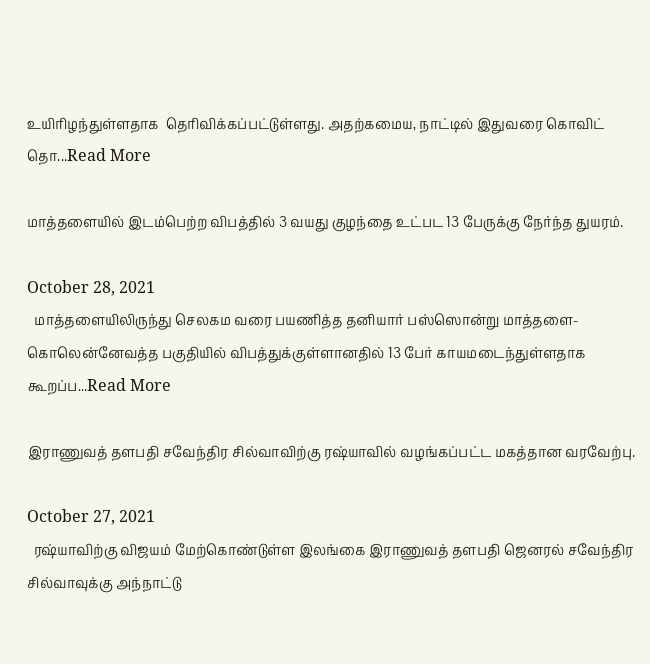உயிரிழந்துள்ளதாக  தெரிவிக்கப்பட்டுள்ளது. அதற்கமைய, நாட்டில் இதுவரை கொவிட் தொ...Read More

மாத்தளையில் இடம்பெற்ற விபத்தில் 3 வயது குழந்தை உட்பட 13 பேருக்கு நேர்ந்த துயரம்.

October 28, 2021
  மாத்தளையிலிருந்து செலகம வரை பயணித்த தனியார் பஸ்ஸொன்று மாத்தளை- கொலென்னேவத்த பகுதியில் விபத்துக்குள்ளானதில் 13 பேர் காயமடைந்துள்ளதாக கூறப்ப...Read More

இராணுவத் தளபதி சவேந்திர சில்வாவிற்கு ரஷ்யாவில் வழங்கப்பட்ட மகத்தான வரவேற்பு.

October 27, 2021
  ரஷ்யாவிற்கு விஜயம் மேற்கொண்டுள்ள இலங்கை இராணுவத் தளபதி ஜெனரல் சவேந்திர சில்வாவுக்கு அந்நாட்டு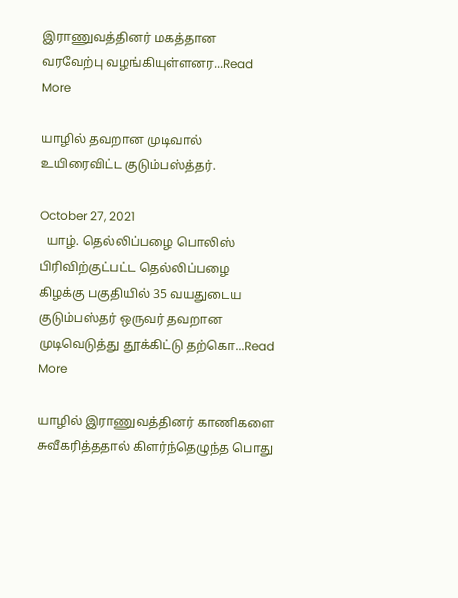இராணுவத்தினர் மகத்தான வரவேற்பு வழங்கியுள்ளனர...Read More

யாழில் தவறான முடிவால் உயிரைவிட்ட குடும்பஸ்த்தர்.

October 27, 2021
  யாழ். தெல்லிப்பழை பொலிஸ் பிரிவிற்குட்பட்ட தெல்லிப்பழை கிழக்கு பகுதியில் 35 வயதுடைய குடும்பஸ்தர் ஒருவர் தவறான முடிவெடுத்து தூக்கிட்டு தற்கொ...Read More

யாழில் இராணுவத்தினர் காணிகளை சுவீகரித்ததால் கிளர்ந்தெழுந்த பொது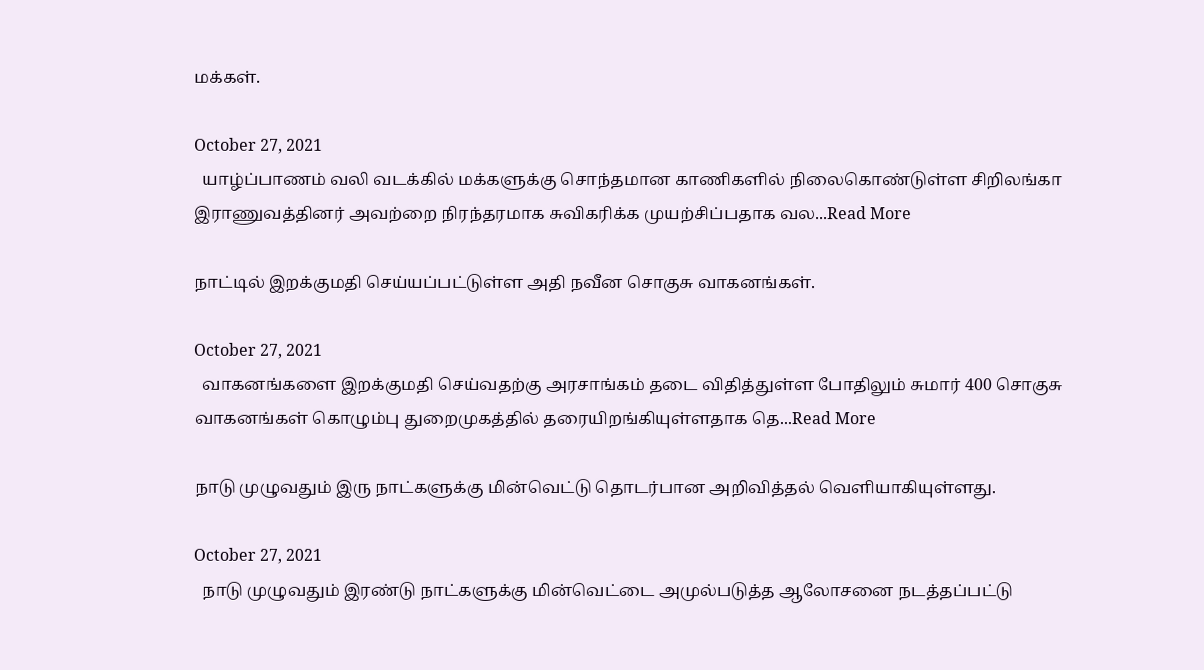மக்கள்.

October 27, 2021
  யாழ்ப்பாணம் வலி வடக்கில் மக்களுக்கு சொந்தமான காணிகளில் நிலைகொண்டுள்ள சிறிலங்கா இராணுவத்தினர் அவற்றை நிரந்தரமாக சுவிகரிக்க முயற்சிப்பதாக வல...Read More

நாட்டில் இறக்குமதி செய்யப்பட்டுள்ள அதி நவீன சொகுசு வாகனங்கள்.

October 27, 2021
  வாகனங்களை இறக்குமதி செய்வதற்கு அரசாங்கம் தடை விதித்துள்ள போதிலும் சுமார் 400 சொகுசு வாகனங்கள் கொழும்பு துறைமுகத்தில் தரையிறங்கியுள்ளதாக தெ...Read More

நாடு முழுவதும் இரு நாட்களுக்கு மின்வெட்டு தொடர்பான அறிவித்தல் வெளியாகியுள்ளது.

October 27, 2021
  நாடு முழுவதும் இரண்டு நாட்களுக்கு மின்வெட்டை அமுல்படுத்த ஆலோசனை நடத்தப்பட்டு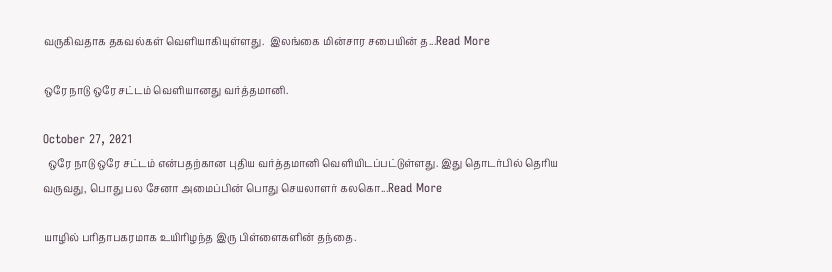வருகிவதாக தகவல்கள் வெளியாகியுள்ளது.  இலங்கை மின்சார சபையின் த...Read More

ஒரே நாடு ஒரே சட்டம் வெளியானது வர்த்தமானி.

October 27, 2021
  ஒரே நாடு ஒரே சட்டம் என்பதற்கான புதிய வர்த்தமானி வெளியிடப்பட்டுள்ளது. இது தொடர்பில் தெரிய வருவது, பொது பல சேனா அமைப்பின் பொது செயலாளர் கலகொ...Read More

யாழில் பரிதாபகரமாக உயிரிழந்த இரு பிள்ளைகளின் தந்தை.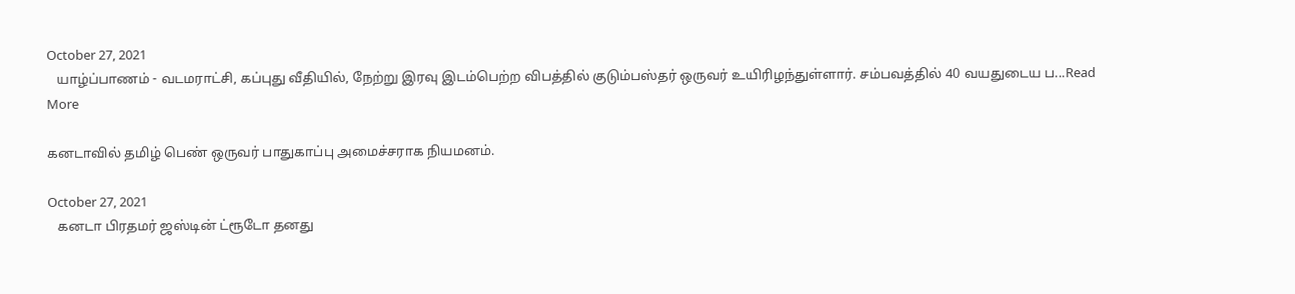October 27, 2021
   யாழ்ப்பாணம் - வடமராட்சி, கப்புது வீதியில், நேற்று இரவு இடம்பெற்ற விபத்தில் குடும்பஸ்தர் ஒருவர் உயிரிழந்துள்ளார். சம்பவத்தில் 40 வயதுடைய ப...Read More

கனடாவில் தமிழ் பெண் ஒருவர் பாதுகாப்பு அமைச்சராக நியமனம்.

October 27, 2021
   கனடா பிரதமர் ஜஸ்டின் ட்ரூடோ தனது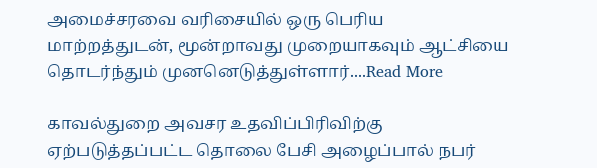அமைச்சரவை வரிசையில் ஒரு பெரிய மாற்றத்துடன், மூன்றாவது முறையாகவும் ஆட்சியை தொடர்ந்தும் முனனெடுத்துள்ளார்....Read More

காவல்துறை அவசர உதவிப்பிரிவிற்கு ஏற்படுத்தப்பட்ட தொலை பேசி அழைப்பால் நபர்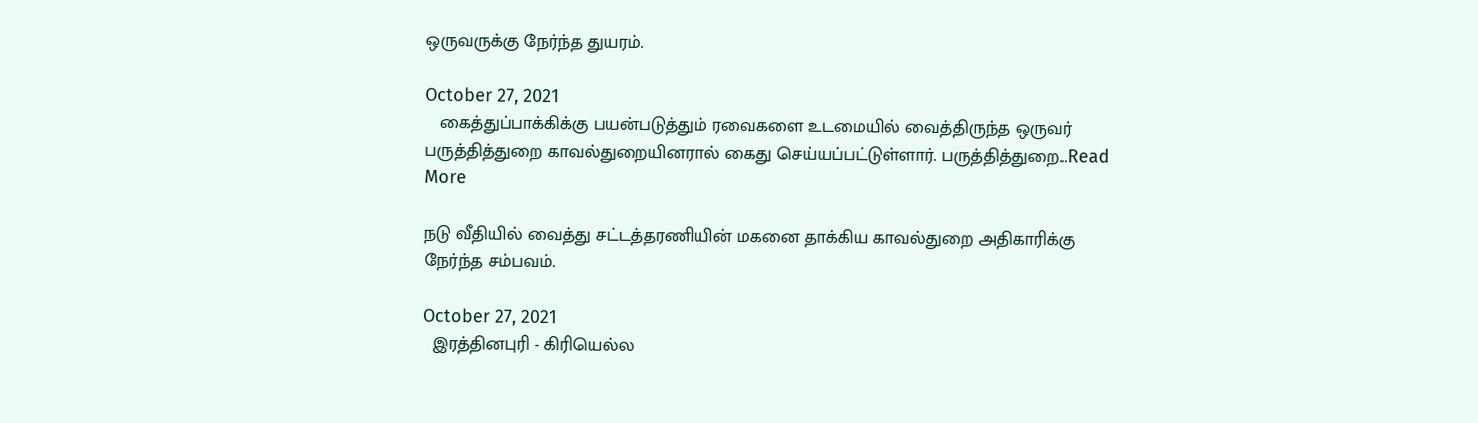ஒருவருக்கு நேர்ந்த துயரம்.

October 27, 2021
   கைத்துப்பாக்கிக்கு பயன்படுத்தும் ரவைகளை உடமையில் வைத்திருந்த ஒருவர் பருத்தித்துறை காவல்துறையினரால் கைது செய்யப்பட்டுள்ளார். பருத்தித்துறை...Read More

நடு வீதியில் வைத்து சட்டத்தரணியின் மகனை தாக்கிய காவல்துறை அதிகாரிக்கு நேர்ந்த சம்பவம்.

October 27, 2021
  இரத்தினபுரி - கிரியெல்ல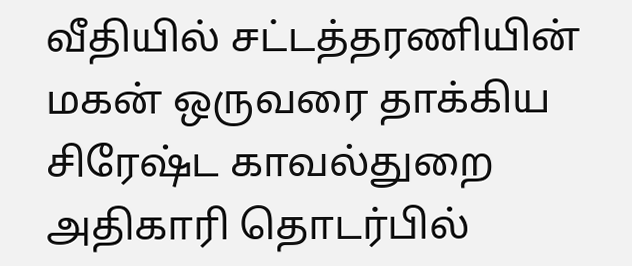வீதியில் சட்டத்தரணியின் மகன் ஒருவரை தாக்கிய சிரேஷ்ட காவல்துறை அதிகாரி தொடர்பில்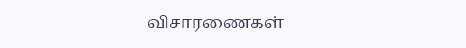விசாரணைகள்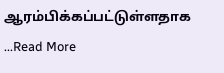ஆரம்பிக்கப்பட்டுள்ளதாக ...Read More